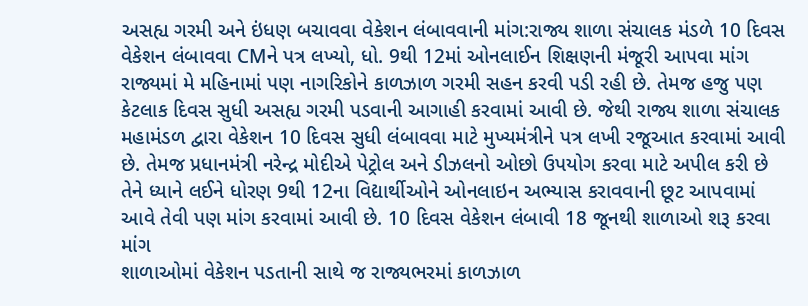અસહ્ય ગરમી અને ઇંધણ બચાવવા વેકેશન લંબાવવાની માંગ:રાજ્ય શાળા સંચાલક મંડળે 10 દિવસ વેકેશન લંબાવવા CMને પત્ર લખ્યો, ધો. 9થી 12માં ઓનલાઈન શિક્ષણની મંજૂરી આપવા માંગ
રાજ્યમાં મે મહિનામાં પણ નાગરિકોને કાળઝાળ ગરમી સહન કરવી પડી રહી છે. તેમજ હજુ પણ કેટલાક દિવસ સુધી અસહ્ય ગરમી પડવાની આગાહી કરવામાં આવી છે. જેથી રાજ્ય શાળા સંચાલક મહામંડળ દ્વારા વેકેશન 10 દિવસ સુધી લંબાવવા માટે મુખ્યમંત્રીને પત્ર લખી રજૂઆત કરવામાં આવી છે. તેમજ પ્રધાનમંત્રી નરેન્દ્ર મોદીએ પેટ્રોલ અને ડીઝલનો ઓછો ઉપયોગ કરવા માટે અપીલ કરી છે તેને ધ્યાને લઈને ધોરણ 9થી 12ના વિદ્યાર્થીઓને ઓનલાઇન અભ્યાસ કરાવવાની છૂટ આપવામાં આવે તેવી પણ માંગ કરવામાં આવી છે. 10 દિવસ વેકેશન લંબાવી 18 જૂનથી શાળાઓ શરૂ કરવા માંગ
શાળાઓમાં વેકેશન પડતાની સાથે જ રાજ્યભરમાં કાળઝાળ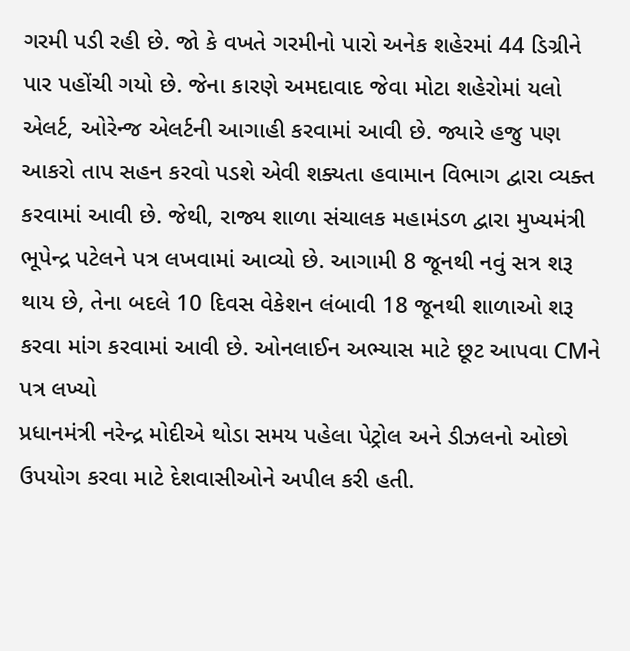ગરમી પડી રહી છે. જો કે વખતે ગરમીનો પારો અનેક શહેરમાં 44 ડિગ્રીને પાર પહોંચી ગયો છે. જેના કારણે અમદાવાદ જેવા મોટા શહેરોમાં યલો એલર્ટ, ઓરેન્જ એલર્ટની આગાહી કરવામાં આવી છે. જ્યારે હજુ પણ આકરો તાપ સહન કરવો પડશે એવી શક્યતા હવામાન વિભાગ દ્વારા વ્યક્ત કરવામાં આવી છે. જેથી, રાજ્ય શાળા સંચાલક મહામંડળ દ્વારા મુખ્યમંત્રી ભૂપેન્દ્ર પટેલને પત્ર લખવામાં આવ્યો છે. આગામી 8 જૂનથી નવું સત્ર શરૂ થાય છે, તેના બદલે 10 દિવસ વેકેશન લંબાવી 18 જૂનથી શાળાઓ શરૂ કરવા માંગ કરવામાં આવી છે. ઓનલાઈન અભ્યાસ માટે છૂટ આપવા CMને પત્ર લખ્યો
પ્રધાનમંત્રી નરેન્દ્ર મોદીએ થોડા સમય પહેલા પેટ્રોલ અને ડીઝલનો ઓછો ઉપયોગ કરવા માટે દેશવાસીઓને અપીલ કરી હતી.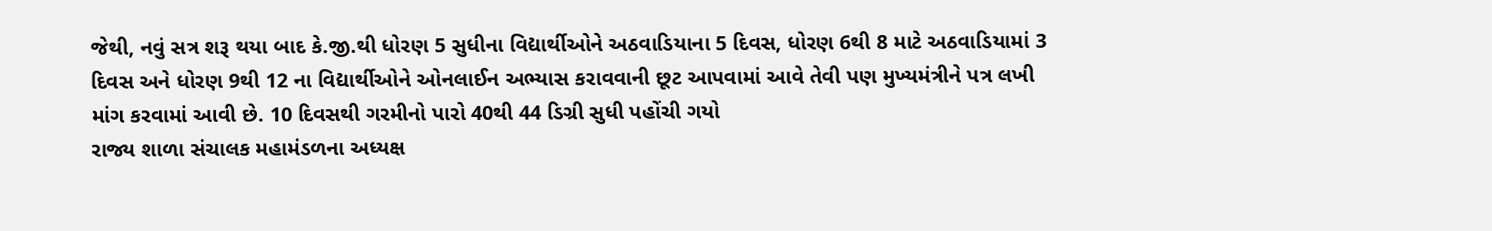જેથી, નવું સત્ર શરૂ થયા બાદ કે.જી.થી ધોરણ 5 સુધીના વિદ્યાર્થીઓને અઠવાડિયાના 5 દિવસ, ધોરણ 6થી 8 માટે અઠવાડિયામાં 3 દિવસ અને ધોરણ 9થી 12 ના વિદ્યાર્થીઓને ઓનલાઈન અભ્યાસ કરાવવાની છૂટ આપવામાં આવે તેવી પણ મુખ્યમંત્રીને પત્ર લખી માંગ કરવામાં આવી છે. 10 દિવસથી ગરમીનો પારો 40થી 44 ડિગ્રી સુધી પહોંચી ગયો
રાજ્ય શાળા સંચાલક મહામંડળના અધ્યક્ષ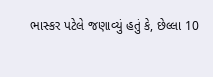ભાસ્કર પટેલે જણાવ્યું હતું કે, છેલ્લા 10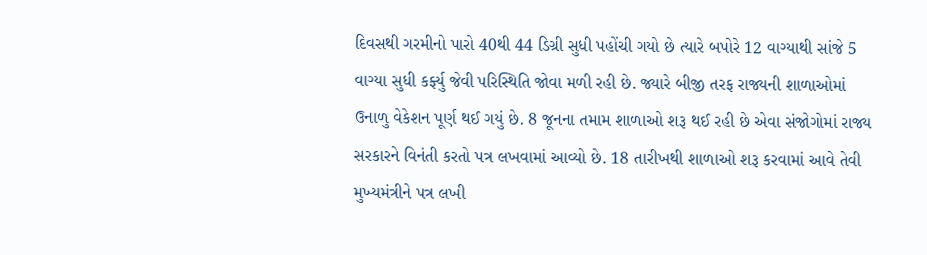દિવસથી ગરમીનો પારો 40થી 44 ડિગ્રી સુધી પહોંચી ગયો છે ત્યારે બપોરે 12 વાગ્યાથી સાંજે 5 વાગ્યા સુધી કર્ફ્યુ જેવી પરિસ્થિતિ જોવા મળી રહી છે. જ્યારે બીજી તરફ રાજ્યની શાળાઓમાં ઉનાળુ વેકેશન પૂર્ણ થઈ ગયું છે. 8 જૂનના તમામ શાળાઓ શરૂ થઈ રહી છે એવા સંજોગોમાં રાજ્ય સરકારને વિનંતી કરતો પત્ર લખવામાં આવ્યો છે. 18 તારીખથી શાળાઓ શરૂ કરવામાં આવે તેવી મુખ્યમંત્રીને પત્ર લખી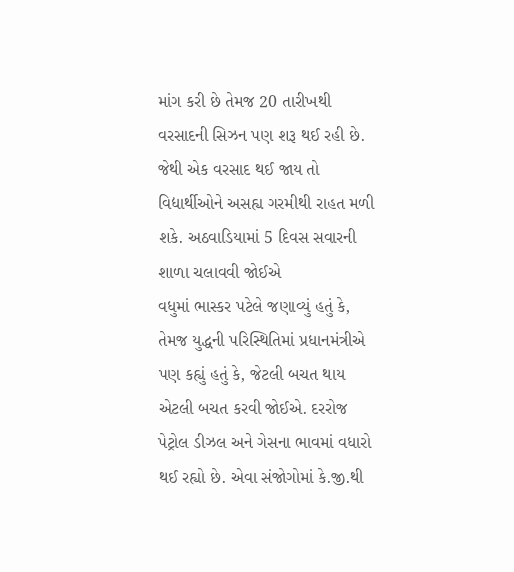માંગ કરી છે તેમજ 20 તારીખથી વરસાદની સિઝન પણ શરૂ થઈ રહી છે. જેથી એક વરસાદ થઈ જાય તો વિદ્યાર્થીઓને અસહ્ય ગરમીથી રાહત મળી શકે. અઠવાડિયામાં 5 દિવસ સવારની શાળા ચલાવવી જોઈએ
વધુમાં ભાસ્કર પટેલે જણાવ્યું હતું કે, તેમજ યુદ્ધની પરિસ્થિતિમાં પ્રધાનમંત્રીએ પણ કહ્યું હતું કે, જેટલી બચત થાય એટલી બચત કરવી જોઈએ. દરરોજ પેટ્રોલ ડીઝલ અને ગેસના ભાવમાં વધારો થઈ રહ્યો છે. એવા સંજોગોમાં કે.જી.થી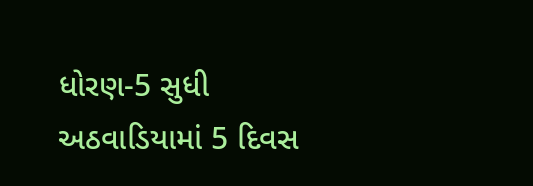ધોરણ-5 સુધી અઠવાડિયામાં 5 દિવસ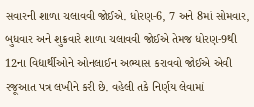સવારની શાળા ચલાવવી જોઈએ. ધોરણ-6, 7 અને 8માં સોમવાર, બુધવાર અને શુક્રવારે શાળા ચલાવવી જોઈએ તેમજ ધોરણ-9થી 12ના વિદ્યાર્થીઓને ઓનલાઈન અભ્યાસ કરાવવો જોઈએ એવી રજૂઆત પત્ર લખીને કરી છે. વહેલી તકે નિર્ણય લેવામાં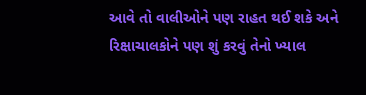આવે તો વાલીઓને પણ રાહત થઈ શકે અને રિક્ષાચાલકોને પણ શું કરવું તેનો ખ્યાલ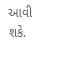આવી શકે.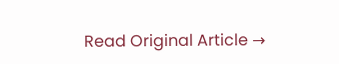Read Original Article →